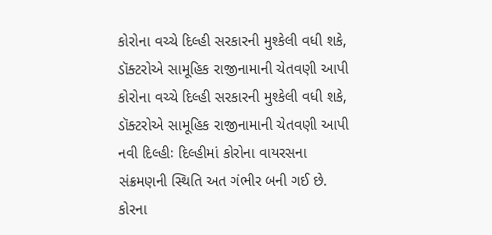કોરોના વચ્ચે દિલ્હી સરકારની મુશ્કેલી વધી શકે, ડૉક્ટરોએ સામૂહિક રાજીનામાની ચેતવણી આપી
કોરોના વચ્ચે દિલ્હી સરકારની મુશ્કેલી વધી શકે, ડૉક્ટરોએ સામૂહિક રાજીનામાની ચેતવણી આપી
નવી દિલ્હીઃ દિલ્હીમાં કોરોના વાયરસના સંક્રમણની સ્થિતિ અત ગંભીર બની ગઈ છે. કોરના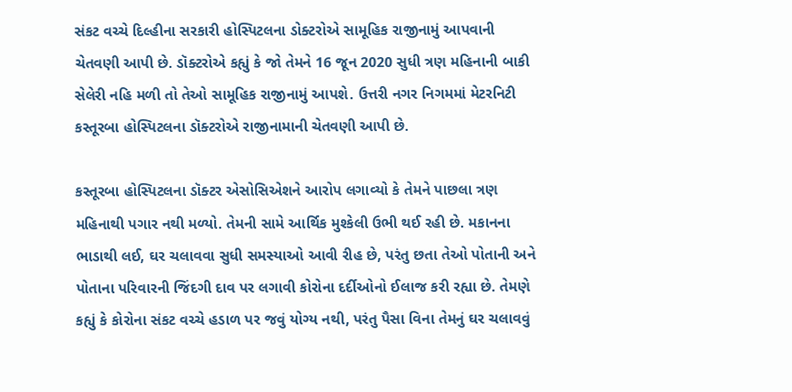સંકટ વચ્ચે દિલ્હીના સરકારી હોસ્પિટલના ડોક્ટરોએ સામૂહિક રાજીનામું આપવાની ચેતવણી આપી છે. ડૉક્ટરોએ કહ્યું કે જો તેમને 16 જૂન 2020 સુધી ત્રણ મહિનાની બાકી સેલેરી નહિ મળી તો તેઓ સામૂહિક રાજીનામું આપશે. ઉત્તરી નગર નિગમમાં મેટરનિટી કસ્તૂરબા હોસ્પિટલના ડૉક્ટરોએ રાજીનામાની ચેતવણી આપી છે.

કસ્તૂરબા હોસ્પિટલના ડૉક્ટર એસોસિએશને આરોપ લગાવ્યો કે તેમને પાછલા ત્રણ મહિનાથી પગાર નથી મળ્યો. તેમની સામે આર્થિક મુશ્કેલી ઉભી થઈ રહી છે. મકાનના ભાડાથી લઈ, ઘર ચલાવવા સુધી સમસ્યાઓ આવી રીહ છે, પરંતુ છતા તેઓ પોતાની અને પોતાના પરિવારની જિંદગી દાવ પર લગાવી કોરોના દર્દીઓનો ઈલાજ કરી રહ્યા છે. તેમણે કહ્યું કે કોરોના સંકટ વચ્ચે હડાળ પર જવું યોગ્ય નથી, પરંતુ પૈસા વિના તેમનું ઘર ચલાવવું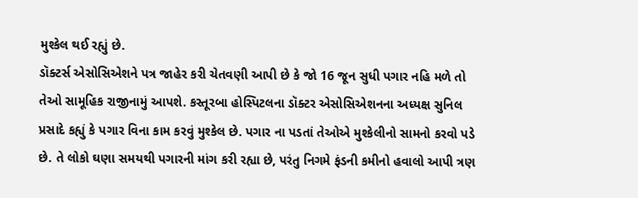મુશ્કેલ થઈ રહ્યું છે.
ડૉક્ટર્સ એસોસિએશને પત્ર જાહેર કરી ચેતવણી આપી છે કે જો 16 જૂન સુધી પગાર નહિ મળે તો તેઓ સામૂહિક રાજીનામું આપશે. કસ્તૂરબા હોસ્પિટલના ડૉક્ટર એસોસિએશનના અધ્યક્ષ સુનિલ પ્રસાદે કહ્યું કે પગાર વિના કામ કરવું મુશ્કેલ છે. પગાર ના પડતાં તેઓએ મુશ્કેલીનો સામનો કરવો પડે છે. તે લોકો ઘણા સમયથી પગારની માંગ કરી રહ્યા છે, પરંતુ નિગમે ફંડની કમીનો હવાલો આપી ત્રણ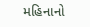મહિનાનો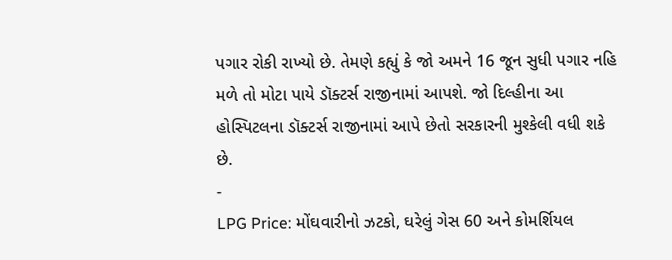પગાર રોકી રાખ્યો છે. તેમણે કહ્યું કે જો અમને 16 જૂન સુધી પગાર નહિ મળે તો મોટા પાયે ડૉક્ટર્સ રાજીનામાં આપશે. જો દિલ્હીના આ હોસ્પિટલના ડૉક્ટર્સ રાજીનામાં આપે છેતો સરકારની મુશ્કેલી વધી શકે છે.
-
LPG Price: મોંઘવારીનો ઝટકો, ઘરેલું ગેસ 60 અને કોમર્શિયલ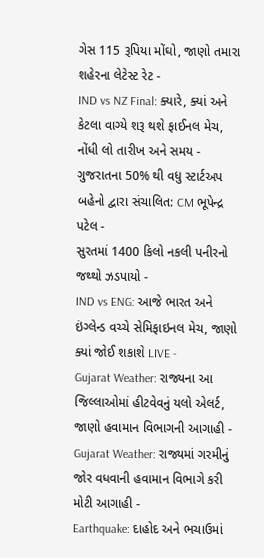ગેસ 115 રૂપિયા મોંઘો, જાણો તમારા શહેરના લેટેસ્ટ રેટ -
IND vs NZ Final: ક્યારે, ક્યાં અને કેટલા વાગ્યે શરૂ થશે ફાઈનલ મેચ, નોંધી લો તારીખ અને સમય -
ગુજરાતના 50% થી વધુ સ્ટાર્ટઅપ બહેનો દ્વારા સંચાલિત: CM ભૂપેન્દ્ર પટેલ -
સુરતમાં 1400 કિલો નકલી પનીરનો જથ્થો ઝડપાયો -
IND vs ENG: આજે ભારત અને ઇંગ્લેન્ડ વચ્ચે સેમિફાઇનલ મેચ, જાણો ક્યાં જોઈ શકાશે LIVE -
Gujarat Weather: રાજ્યના આ જિલ્લાઓમાં હીટવેવનું યલો એલર્ટ, જાણો હવામાન વિભાગની આગાહી -
Gujarat Weather: રાજ્યમાં ગરમીનું જોર વધવાની હવામાન વિભાગે કરી મોટી આગાહી -
Earthquake: દાહોદ અને ભચાઉમાં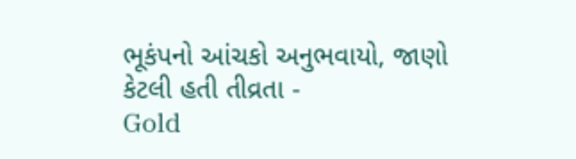ભૂકંપનો આંચકો અનુભવાયો, જાણો કેટલી હતી તીવ્રતા -
Gold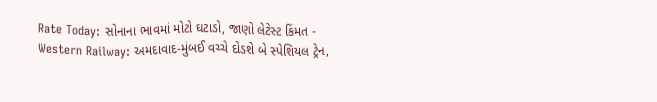Rate Today: સોનાના ભાવમાં મોટો ઘટાડો, જાણો લેટેસ્ટ કિંમત -
Western Railway: અમદાવાદ-મુંબઈ વચ્ચે દોડશે બે સ્પેશિયલ ટ્રેન,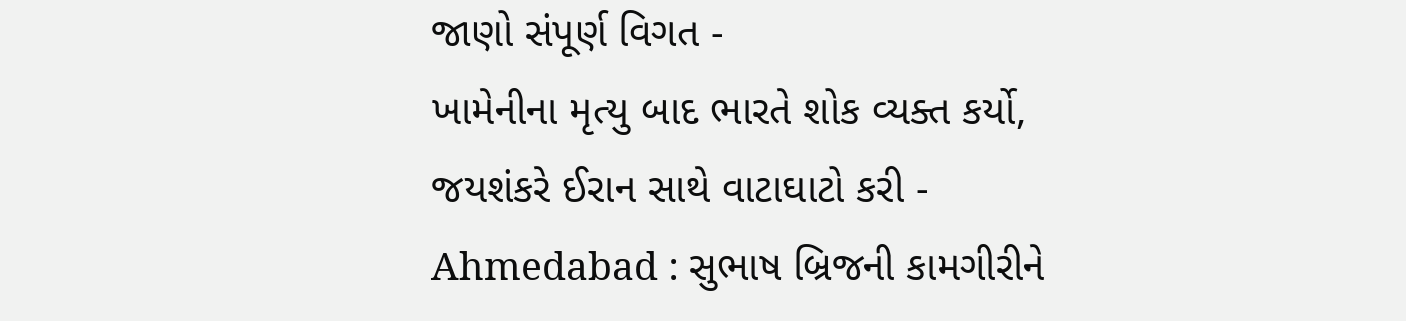જાણો સંપૂર્ણ વિગત -
ખામેનીના મૃત્યુ બાદ ભારતે શોક વ્યક્ત કર્યો, જયશંકરે ઈરાન સાથે વાટાઘાટો કરી -
Ahmedabad : સુભાષ બ્રિજની કામગીરીને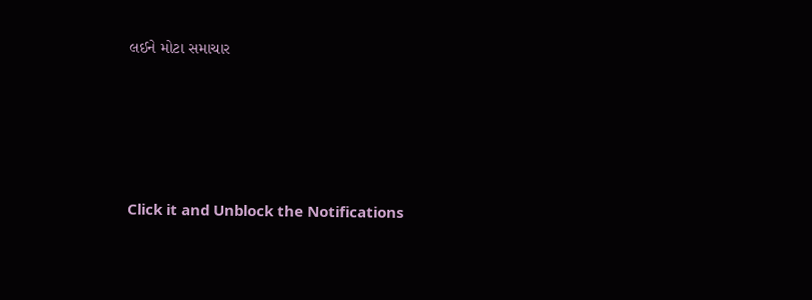લઈને મોટા સમાચાર








Click it and Unblock the Notifications